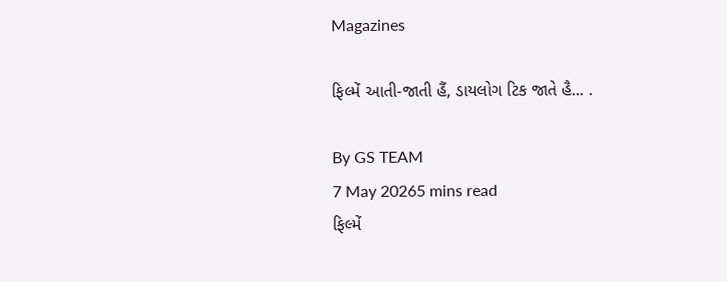Magazines

ફિલ્મેં આતી-જાતી હૈં, ડાયલોગ ટિક જાતે હૈ... .

By GS TEAM
7 May 20265 mins read
ફિલ્મેં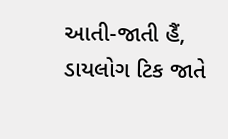આતી-જાતી હૈં, ડાયલોગ ટિક જાતે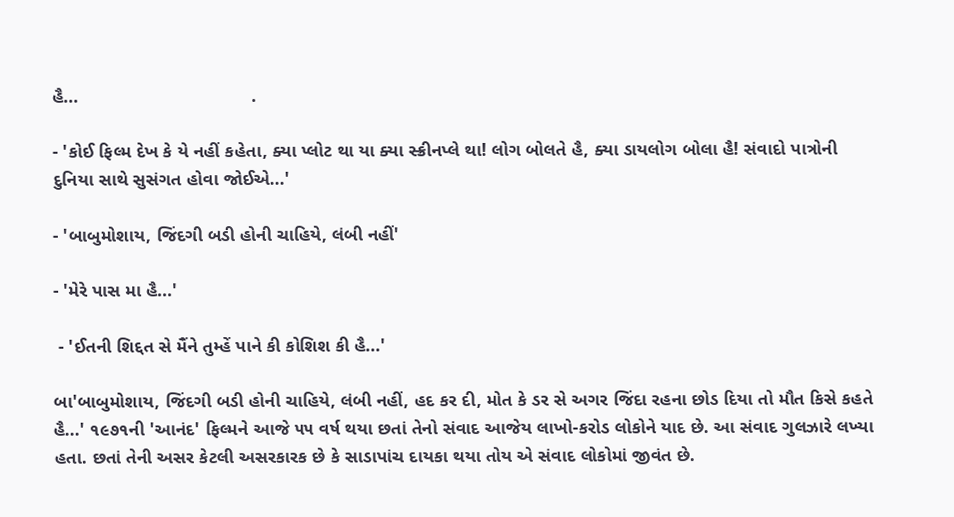હૈ...                                  .

- 'કોઈ ફિલ્મ દેખ કે યે નહીં કહેતા, ક્યા પ્લોટ થા યા ક્યા સ્ક્રીનપ્લે થા! લોગ બોલતે હૈ, ક્યા ડાયલોગ બોલા હૈ! સંવાદો પાત્રોની દુનિયા સાથે સુસંગત હોવા જોઈએ...'

- 'બાબુમોશાય, જિંદગી બડી હોની ચાહિયે, લંબી નહીં'

- 'મેરે પાસ મા હૈ...'

 - 'ઈતની શિદ્દત સે મૈંને તુમ્હેં પાને કી કોશિશ કી હૈ...'

બા'બાબુમોશાય, જિંદગી બડી હોની ચાહિયે, લંબી નહીં, હદ કર દી, મોત કે ડર સે અગર જિંદા રહના છોડ દિયા તો મૌત કિસે કહતે હૈ...' ૧૯૭૧ની 'આનંદ' ફિલ્મને આજે ૫૫ વર્ષ થયા છતાં તેનો સંવાદ આજેય લાખો-કરોડ લોકોને યાદ છે. આ સંવાદ ગુલઝારે લખ્યા હતા. છતાં તેની અસર કેટલી અસરકારક છે કે સાડાપાંચ દાયકા થયા તોય એ સંવાદ લોકોમાં જીવંત છે.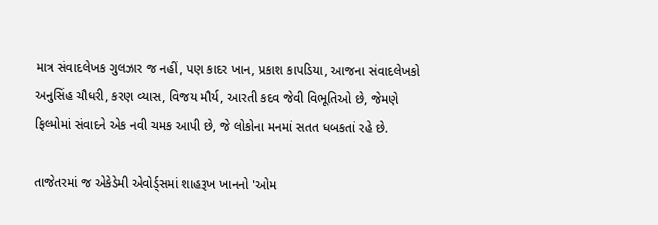માત્ર સંવાદલેખક ગુલઝાર જ નહીં, પણ કાદર ખાન, પ્રકાશ કાપડિયા, આજના સંવાદલેખકો અનુસિંહ ચૌધરી, કરણ વ્યાસ, વિજય મૌર્ય, આરતી કદવ જેવી વિભૂતિઓ છે, જેમણે ફિલ્મોમાં સંવાદને એક નવી ચમક આપી છે, જે લોકોના મનમાં સતત ધબકતાં રહે છે.

તાજેતરમાં જ એકેડેમી એવોર્ડ્સમાં શાહરૂખ ખાનનો 'ઓમ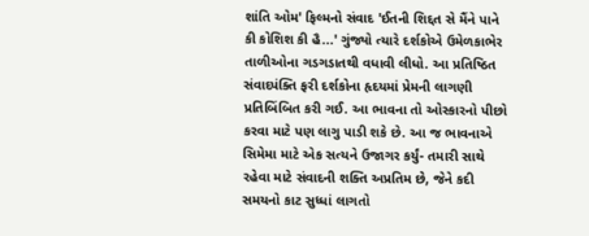શાંતિ ઓમ' ફિલ્મનો સંવાદ 'ઈતની શિદ્દત સે મૈંને પાને કી કોશિશ કી હૈ...' ગુંજ્યો ત્યારે દર્શકોએ ઉમેળકાભેર તાળીઓના ગડગડાતથી વધાવી લીધો. આ પ્રતિષ્ઠિત સંવાદપંક્તિ ફરી દર્શકોના હૃદયમાં પ્રેમની લાગણી પ્રતિબિંબિત કરી ગઈ. આ ભાવના તો ઓસ્કારનો પીછો કરવા માટે પણ લાગુ પાડી શકે છે. આ જ ભાવનાએ સિમેમા માટે એક સત્યને ઉજાગર કર્યું- તમારી સાથે રહેવા માટે સંવાદની શક્તિ અપ્રતિમ છે, જેને કદી સમયનો કાટ સુધ્ધાં લાગતો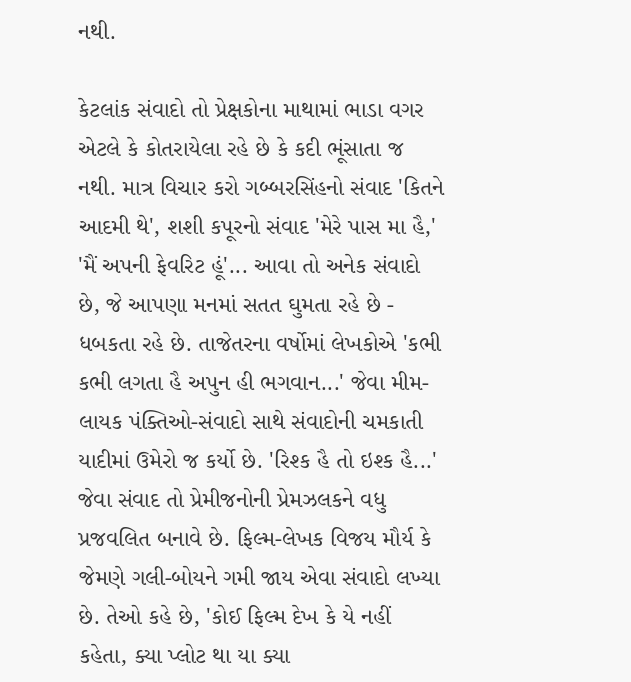નથી.

કેટલાંક સંવાદો તો પ્રેક્ષકોના માથામાં ભાડા વગર એટલે કે કોતરાયેલા રહે છે કે કદી ભૂંસાતા જ નથી. માત્ર વિચાર કરો ગબ્બરસિંહનો સંવાદ 'કિતને આદમી થે', શશી કપૂરનો સંવાદ 'મેરે પાસ મા હૈ,' 'મૈં અપની ફેવરિટ હૂં'... આવા તો અનેક સંવાદો છે, જે આપણા મનમાં સતત ઘુમતા રહે છે - ધબકતા રહે છે. તાજેતરના વર્ષોમાં લેખકોએ 'કભી કભી લગતા હૈ અપુન હી ભગવાન...' જેવા મીમ-લાયક પંક્તિઓ-સંવાદો સાથે સંવાદોની ચમકાતી યાદીમાં ઉમેરો જ કર્યો છે. 'રિશ્ક હૈ તો ઇશ્ક હૈ...' જેવા સંવાદ તો પ્રેમીજનોની પ્રેમઝલકને વધુ પ્રજવલિત બનાવે છે. ફિલ્મ-લેખક વિજય મૌર્ય કે જેમણે ગલી-બોયને ગમી જાય એવા સંવાદો લખ્યા છે. તેઓ કહે છે, 'કોઈ ફિલ્મ દેખ કે યે નહીં કહેતા, ક્યા પ્લોટ થા યા ક્યા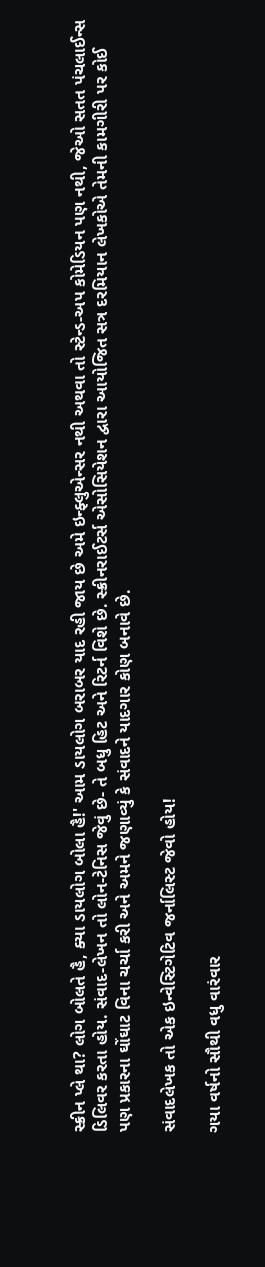સ્ક્રીન પ્લે થા? લોગ બોલતે હૈ, ક્યા ડાયલોગ બોલા હૈ!' આમ ડાયલોગ બરાબર યાદ રહી જાય છે અમે ઇન્ફ્લુએન્સર નથી અથવા તો સ્ટેન્ડ-અપ કોમેડિયન પણ નથી, જેઓ સતત પંચલાઈન્સ ડિલિવર કરતા હોય. સંવાદ-લેખન તો લોન-ટેનિસ જેવું છે- તે બધુ હિટ અને રિટર્ન વિશે છે. સ્ક્રીનરાઈટર્સ એસોસિયેશન દ્વારા આયોજિત સત્ર દરમિયાન લેખકોએ તેમની કામગીરી પર કોઈ પણ પ્રકારના ઘોંઘાટ વિના ચર્ચા કરી અને અમને જણાવ્યું કે સંવાદને યાદગાર કોણ બનાવે છે.

સંવાદલેખક તો એક ઇન્વેસ્ટિગેટિવ જર્નાલિસ્ટ જેવો હોય!

ગયા વર્ષનો સૌથી વધુ વારંવાર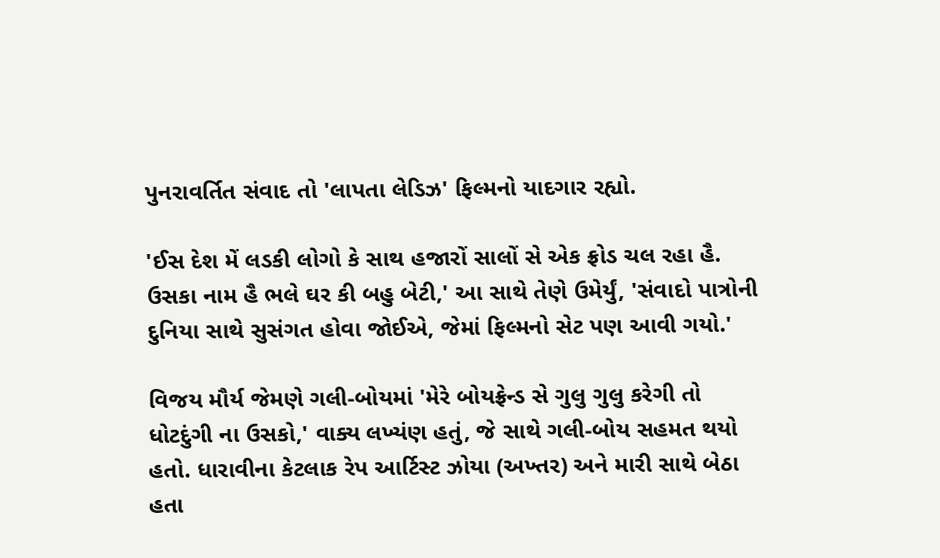પુનરાવર્તિત સંવાદ તો 'લાપતા લેડિઝ' ફિલ્મનો યાદગાર રહ્યો.

'ઈસ દેશ મેં લડકી લોગો કે સાથ હજારોં સાલોં સે એક ફ્રોડ ચલ રહા હૈ. ઉસકા નામ હૈ ભલે ઘર કી બહુ બેટી,' આ સાથે તેણે ઉમેર્યું, 'સંવાદો પાત્રોની દુનિયા સાથે સુસંગત હોવા જોઈએ, જેમાં ફિલ્મનો સેટ પણ આવી ગયો.'

વિજય મૌર્ય જેમણે ગલી-બોયમાં 'મેરે બોયફ્રેન્ડ સે ગુલુ ગુલુ કરેગી તો ધોટદુંગી ના ઉસકો,' વાક્ય લખ્યંણ હતું, જે સાથે ગલી-બોય સહમત થયો હતો. ધારાવીના કેટલાક રેપ આર્ટિસ્ટ ઝોયા (અખ્તર) અને મારી સાથે બેઠા હતા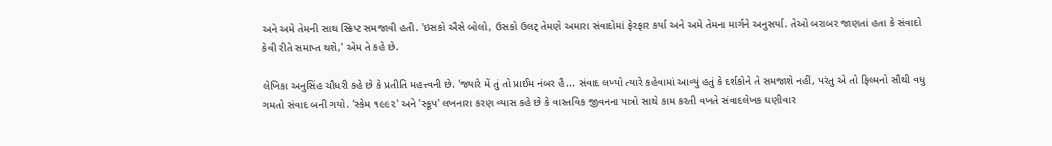અને અમે તેમની સાથ સ્ક્રિપ્ટ સમજાવી હતી. 'ઇસકો ઐસે બોલો, ઉસકો ઉલટ્ તેમણે અમારા સંવાદોમાં ફેરફાર કર્યા અને અમે તેમના માર્ગને અનુસર્યા. તેઓ બરાબર જાણતાં હતા કે સંવાદો કેવી રીતે સમાપ્ત થશે,' એમ તે કહે છે.

લેખિકા અનુસિંહ ચૌધરી કહે છે કે પ્રતીતિ મહત્ત્વની છે. 'જ્યારે મેં તું તો પ્રાઈમ નંબર હૈ... સંવાદ લખ્યો ત્યારે કહેવામાં આવ્યું હતું કે દર્શકોને તે સમજાશે નહીં, પરંતુ એ તો ફિલ્મનો સૌથી વધુ ગમતો સંવાદ બની ગયો. 'સ્કેમ ૧૯૯૨' અને 'સ્કૂપ' લખનારા કરણ વ્યાસ કહે છે કે વાસ્તવિક જીવનના પાત્રો સાથે કામ કરતી વખતે સંવાદલેખક ઘણીવાર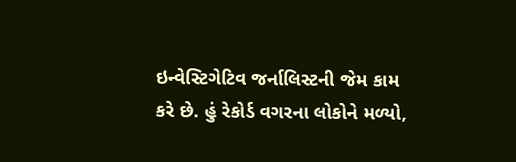ઇન્વેસ્ટિગેટિવ જર્નાલિસ્ટની જેમ કામ કરે છે. હું રેકોર્ડ વગરના લોકોને મળ્યો,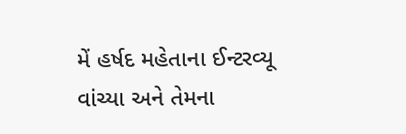મેં હર્ષદ મહેતાના ઈન્ટરવ્યૂ વાંચ્યા અને તેમના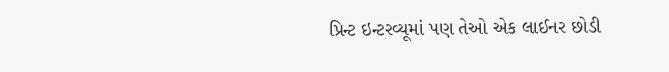પ્રિન્ટ ઇન્ટરવ્યૂમાં પણ તેઓ એક લાઈનર છોડી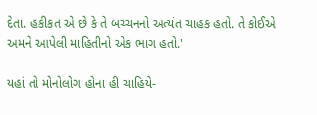દેતા. હકીકત એ છે કે તે બચ્ચનનો અત્યંત ચાહક હતો. તે કોઈએ અમને આપેલી માહિતીનો એક ભાગ હતો.'

યહાં તો મોનોલોગ હોના હી ચાહિયે-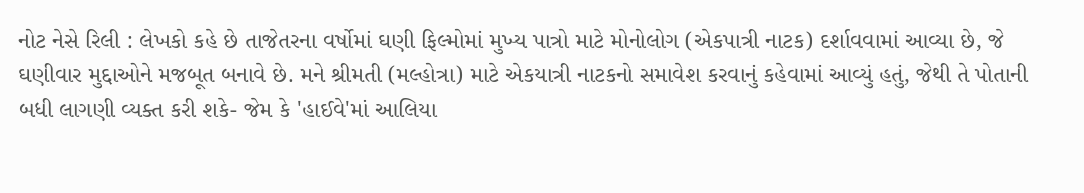નોટ નેસે રિલી : લેખકો કહે છે તાજેતરના વર્ષોમાં ઘણી ફિલ્મોમાં મુખ્ય પાત્રો માટે મોનોલોગ (એકપાત્રી નાટક) દર્શાવવામાં આવ્યા છે, જે ઘણીવાર મુદ્દાઓને મજબૂત બનાવે છે. મને શ્રીમતી (મલ્હોત્રા) માટે એકયાત્રી નાટકનો સમાવેશ કરવાનું કહેવામાં આવ્યું હતું, જેથી તે પોતાની બધી લાગણી વ્યક્ત કરી શકે- જેમ કે 'હાઈવે'માં આલિયા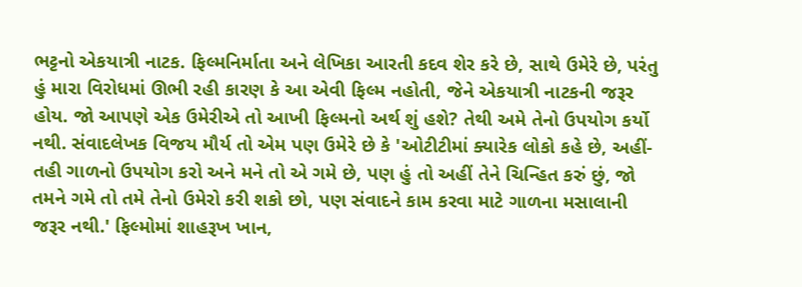ભટ્ટનો એકયાત્રી નાટક. ફિલ્મનિર્માતા અને લેખિકા આરતી કદવ શેર કરે છે, સાથે ઉમેરે છે, પરંતુ હું મારા વિરોધમાં ઊભી રહી કારણ કે આ એવી ફિલ્મ નહોતી, જેને એકયાત્રી નાટકની જરૂર હોય. જો આપણે એક ઉમેરીએ તો આખી ફિલ્મનો અર્થ શું હશે? તેથી અમે તેનો ઉપયોગ કર્યો નથી. સંવાદલેખક વિજય મૌર્ય તો એમ પણ ઉમેરે છે કે 'ઓટીટીમાં ક્યારેક લોકો કહે છે, અહીં-તહી ગાળનો ઉપયોગ કરો અને મને તો એ ગમે છે, પણ હું તો અહીં તેને ચિન્હિત કરું છું, જો તમને ગમે તો તમે તેનો ઉમેરો કરી શકો છો, પણ સંવાદને કામ કરવા માટે ગાળના મસાલાની જરૂર નથી.' ફિલ્મોમાં શાહરૂખ ખાન,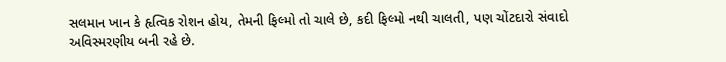સલમાન ખાન કે હૃત્વિક રોશન હોય, તેમની ફિલ્મો તો ચાલે છે, કદી ફિલ્મો નથી ચાલતી, પણ ચોંટદારો સંવાદો અવિસ્મરણીય બની રહે છે.